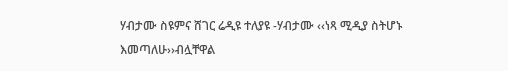ሃብታሙ ስዩምና ሸገር ሬዲዩ ተለያዩ -ሃብታሙ ‹‹ነጻ ሚዲያ ስትሆኑ እመጣለሁ››ብሏቸዋል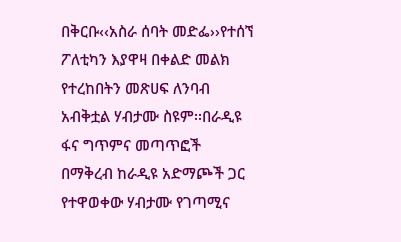በቅርቡ‹‹አስራ ሰባት መድፌ››የተሰኘ ፖለቲካን እያዋዛ በቀልድ መልክ የተረከበትን መጽሀፍ ለንባብ አብቅቷል ሃብታሙ ስዩም፡፡በራዲዩ ፋና ግጥምና መጣጥፎች በማቅረብ ከራዲዩ አድማጮች ጋር የተዋወቀው ሃብታሙ የገጣሚና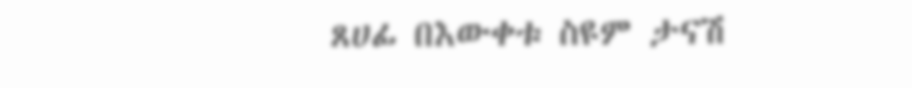ጸሀፊ በእውቀቱ ስዩም ታናሽ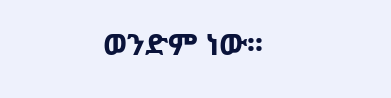ወንድም ነው፡፡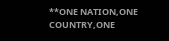**ONE NATION,ONE COUNTRY,ONE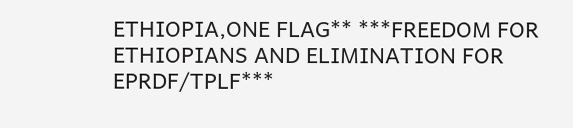ETHIOPIA,ONE FLAG** ***FREEDOM FOR ETHIOPIANS AND ELIMINATION FOR EPRDF/TPLF***